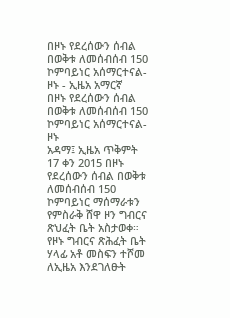በዞኑ የደረሰውን ሰብል በወቅቱ ለመሰብሰብ 150 ኮምባይነር አሰማርተናል-ዞኑ - ኢዜአ አማርኛ
በዞኑ የደረሰውን ሰብል በወቅቱ ለመሰብሰብ 150 ኮምባይነር አሰማርተናል-ዞኑ
አዳማ፤ ኢዜአ ጥቅምት 17 ቀን 2015 በዞኑ የደረሰውን ሰብል በወቅቱ ለመሰብሰብ 150 ኮምባይነር ማሰማራቱን የምስራቅ ሸዋ ዞን ግብርና ጽህፈት ቤት አስታወቀ።
የዞኑ ግብርና ጽሕፈት ቤት ሃላፊ አቶ መስፍን ተሾመ ለኢዜአ እንደገለፁት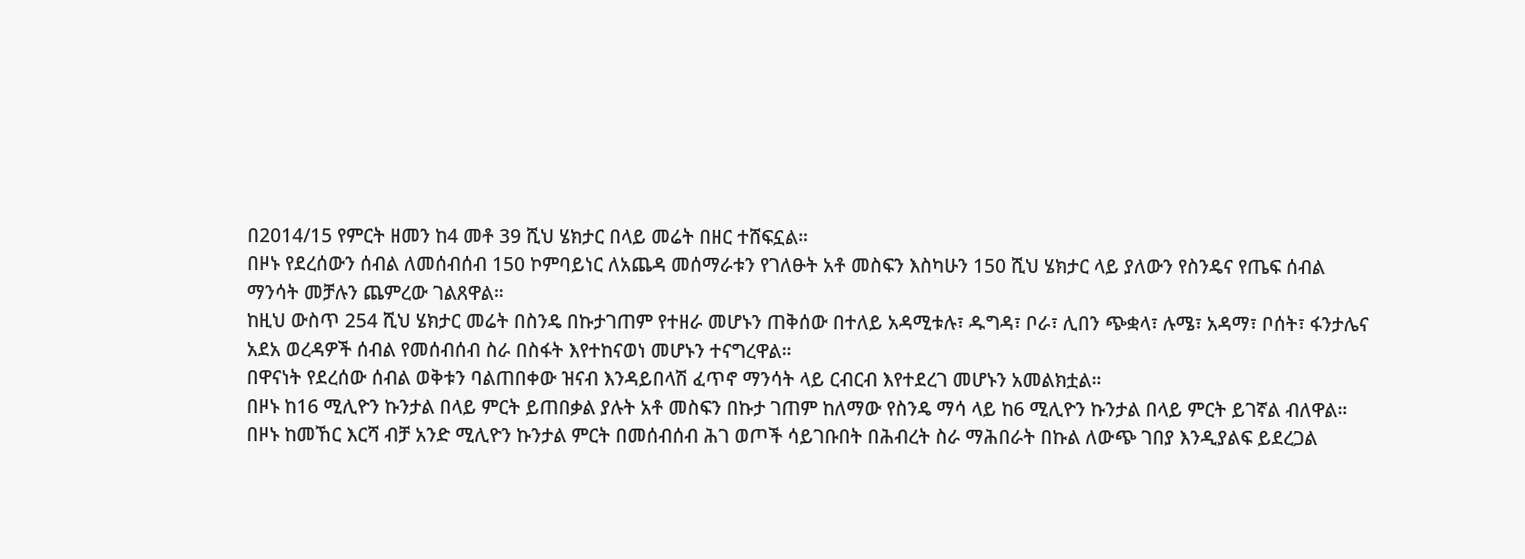በ2014/15 የምርት ዘመን ከ4 መቶ 39 ሺህ ሄክታር በላይ መሬት በዘር ተሸፍኗል።
በዞኑ የደረሰውን ሰብል ለመሰብሰብ 150 ኮምባይነር ለአጨዳ መሰማራቱን የገለፁት አቶ መስፍን እስካሁን 150 ሺህ ሄክታር ላይ ያለውን የስንዴና የጤፍ ሰብል ማንሳት መቻሉን ጨምረው ገልጸዋል።
ከዚህ ውስጥ 254 ሺህ ሄክታር መሬት በስንዴ በኩታገጠም የተዘራ መሆኑን ጠቅሰው በተለይ አዳሚቱሉ፣ ዱግዳ፣ ቦራ፣ ሊበን ጭቋላ፣ ሉሜ፣ አዳማ፣ ቦሰት፣ ፋንታሌና አደአ ወረዳዎች ሰብል የመሰብሰብ ስራ በስፋት እየተከናወነ መሆኑን ተናግረዋል።
በዋናነት የደረሰው ሰብል ወቅቱን ባልጠበቀው ዝናብ እንዳይበላሽ ፈጥኖ ማንሳት ላይ ርብርብ እየተደረገ መሆኑን አመልክቷል።
በዞኑ ከ16 ሚሊዮን ኩንታል በላይ ምርት ይጠበቃል ያሉት አቶ መስፍን በኩታ ገጠም ከለማው የስንዴ ማሳ ላይ ከ6 ሚሊዮን ኩንታል በላይ ምርት ይገኛል ብለዋል።
በዞኑ ከመኸር እርሻ ብቻ አንድ ሚሊዮን ኩንታል ምርት በመሰብሰብ ሕገ ወጦች ሳይገቡበት በሕብረት ስራ ማሕበራት በኩል ለውጭ ገበያ እንዲያልፍ ይደረጋል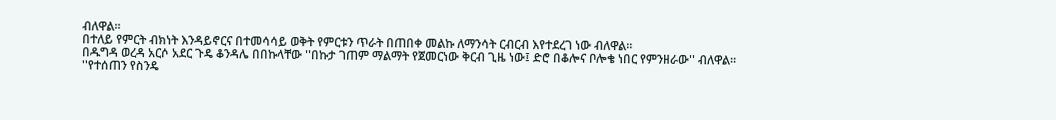ብለዋል።
በተለይ የምርት ብክነት እንዳይኖርና በተመሳሳይ ወቅት የምርቱን ጥራት በጠበቀ መልኩ ለማንሳት ርብርብ እየተደረገ ነው ብለዋል።
በዱግዳ ወረዳ አርሶ አደር ጉዴ ቆንዳሌ በበኩላቸው ''በኩታ ገጠም ማልማት የጀመርነው ቅርብ ጊዜ ነው፤ ድሮ በቆሎና ቦሎቄ ነበር የምንዘራው'' ብለዋል።
''የተሰጠን የስንዴ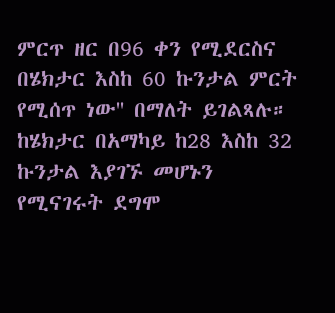ምርጥ ዘር በ96 ቀን የሚደርስና በሄክታር እስከ 60 ኩንታል ምርት የሚሰጥ ነው'' በማለት ይገልጻሉ።
ከሄክታር በአማካይ ከ28 እስከ 32 ኩንታል እያገኙ መሆኑን የሚናገሩት ደግሞ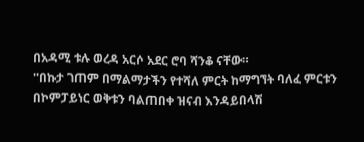በአዳሚ ቱሉ ወረዳ አርሶ አደር ሮባ ሻንቆ ናቸው።
''በኩታ ገጠም በማልማታችን የተሻለ ምርት ከማግኘት ባለፈ ምርቱን በኮምፓይነር ወቅቱን ባልጠበቀ ዝናብ እንዳይበላሽ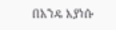በአንዴ እያነሱ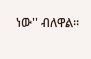ነው'' ብለዋል።